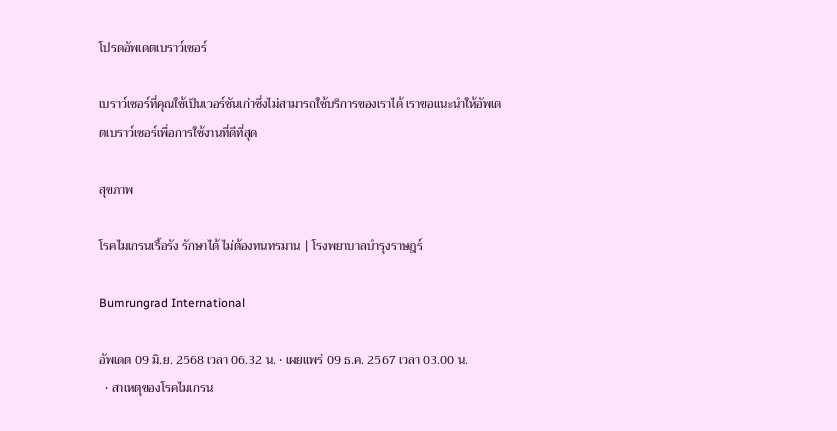โปรดอัพเดตเบราว์เซอร์

เบราว์เซอร์ที่คุณใช้เป็นเวอร์ชันเก่าซึ่งไม่สามารถใช้บริการของเราได้ เราขอแนะนำให้อัพเดตเบราว์เซอร์เพื่อการใช้งานที่ดีที่สุด

สุขภาพ

โรคไมเกรนเรื้อรัง รักษาได้ ไม่ต้องทนทรมาน | โรงพยาบาลบำรุงราษฎร์

Bumrungrad International

อัพเดต 09 มิ.ย. 2568 เวลา 06.32 น. • เผยแพร่ 09 ธ.ค. 2567 เวลา 03.00 น.
  • สาเหตุของโรคไมเกรน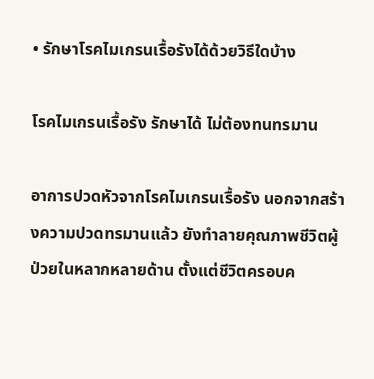• รักษาโรคไมเกรนเรื้อรังได้ด้วยวิธีใดบ้าง

โรคไมเกรนเรื้อรัง รักษาได้ ไม่ต้องทนทรมาน

อาการปวดหัวจากโรคไมเกรนเรื้อรัง นอกจากสร้างความปวดทรมานแล้ว ยังทำลายคุณภาพชีวิตผู้ป่วยในหลากหลายด้าน ตั้งแต่ชีวิตครอบค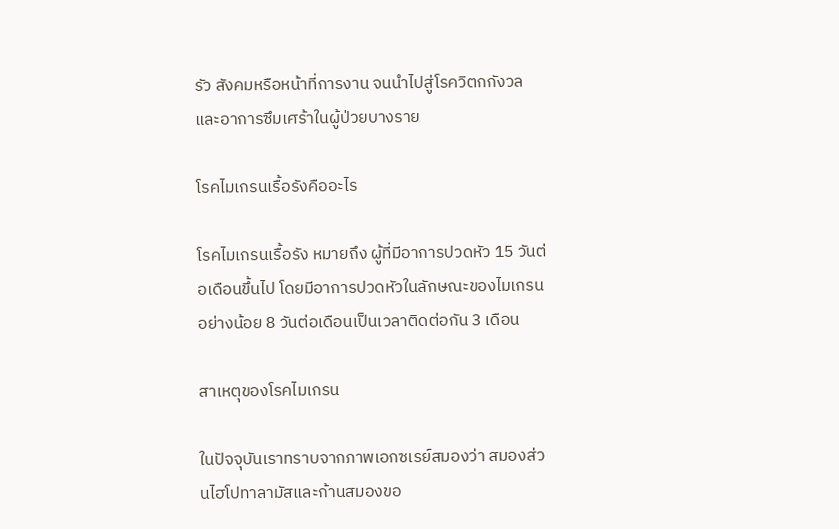รัว สังคมหรือหน้าที่การงาน จนนำไปสู่โรควิตกกังวลและอาการซึมเศร้าในผู้ป่วยบางราย

โรคไมเกรนเรื้อรังคืออะไร

โรคไมเกรนเรื้อรัง หมายถึง ผู้ที่มีอาการปวดหัว 15 วันต่อเดือนขึ้นไป โดยมีอาการปวดหัวในลักษณะของไมเกรนอย่างน้อย 8 วันต่อเดือนเป็นเวลาติดต่อกัน 3 เดือน

สาเหตุของโรคไมเกรน

ในปัจจุบันเราทราบจากภาพเอกซเรย์สมองว่า สมองส่วนไฮโปทาลามัสและก้านสมองขอ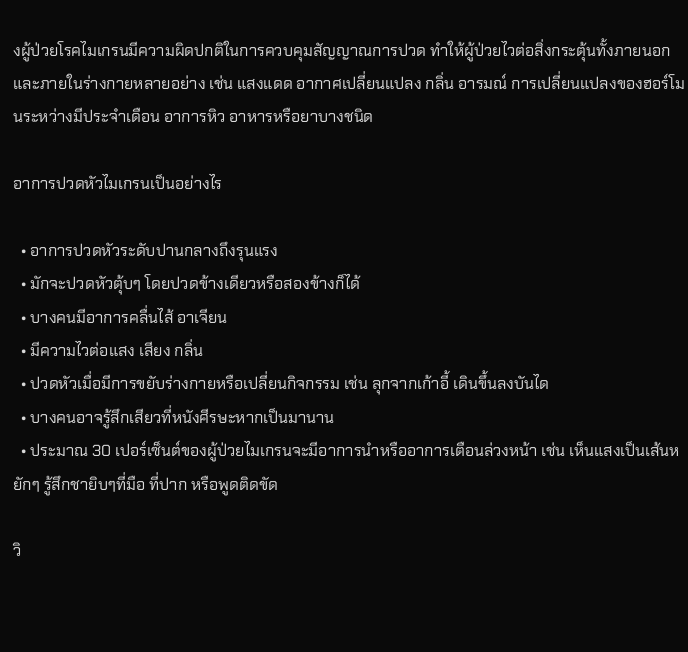งผู้ป่วยโรคไมเกรนมีความผิดปกติในการควบคุมสัญญาณการปวด ทำให้ผู้ป่วยไวต่อสิ่งกระตุ้นทั้งภายนอกและภายในร่างกายหลายอย่าง เช่น แสงแดด อากาศเปลี่ยนแปลง กลิ่น อารมณ์ การเปลี่ยนแปลงของฮอร์โมนระหว่างมีประจำเดือน อาการหิว อาหารหรือยาบางชนิด

อาการปวดหัวไมเกรนเป็นอย่างไร

  • อาการปวดหัวระดับปานกลางถึงรุนแรง
  • มักจะปวดหัวตุ้บๆ โดยปวดข้างเดียวหรือสองข้างก็ได้
  • บางคนมีอาการคลื่นไส้ อาเจียน
  • มีความไวต่อแสง เสียง กลิ่น
  • ปวดหัวเมื่อมีการขยับร่างกายหรือเปลี่ยนกิจกรรม เช่น ลุกจากเก้าอี้ เดินขึ้นลงบันได
  • บางคนอาจรู้สึกเสียวที่หนังศีรษะหากเป็นมานาน
  • ประมาณ 30 เปอร์เซ็นต์ของผู้ป่วยไมเกรนจะมีอาการนำหรืออาการเตือนล่วงหน้า เช่น เห็นแสงเป็นเส้นหยักๆ รู้สึกชายิบๆที่มือ ที่ปาก หรือพูดติดขัด

วิ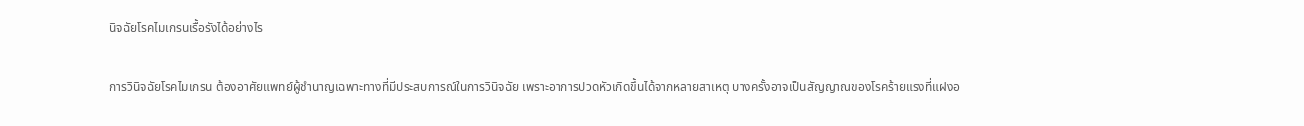นิจฉัยโรคไมเกรนเรื้อรังได้อย่างไร

การวินิจฉัยโรคไมเกรน ต้องอาศัยแพทย์ผู้ชำนาญเฉพาะทางที่มีประสบการณ์ในการวินิจฉัย เพราะอาการปวดหัวเกิดขึ้นได้จากหลายสาเหตุ บางครั้งอาจเป็นสัญญาณของโรคร้ายแรงที่แฝงอ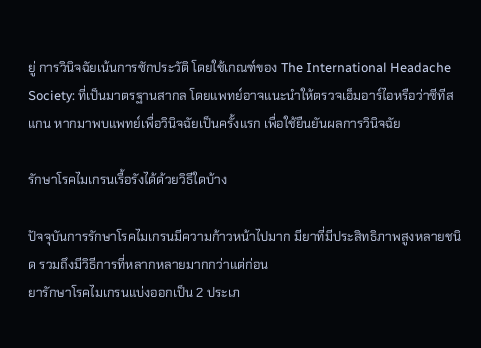ยู่ การวินิจฉัยเน้นการซักประวัติ โดยใช้เกณฑ์ของ The International Headache Society: ที่เป็นมาตรฐานสากล โดยแพทย์อาจแนะนำให้ตรวจเอ็มอาร์ไอหรือว่าซีทีสแกน หากมาพบแพทย์เพื่อวินิจฉัยเป็นครั้งแรก เพื่อใช้ยืนยันผลการวินิจฉัย

รักษาโรคไมเกรนเรื้อรังได้ด้วยวิธีใดบ้าง

ปัจจุบันการรักษาโรคไมเกรนมีความก้าวหน้าไปมาก มียาที่มีประสิทธิภาพสูงหลายชนิด รวมถึงมีวิธีการที่หลากหลายมากกว่าแต่ก่อน
ยารักษาโรคไมเกรนแบ่งออกเป็น 2 ประเภ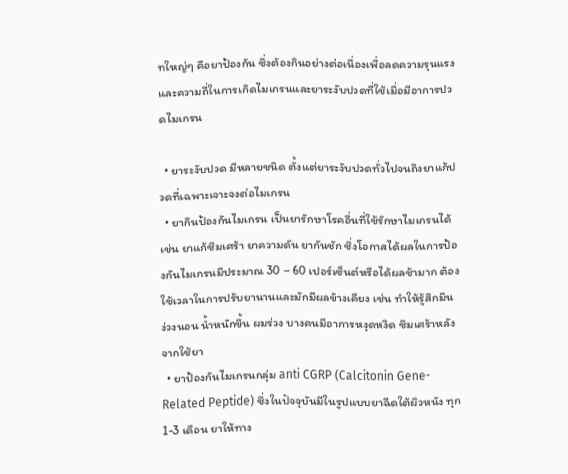ทใหญ่ๆ คือยาป้องกัน ซึ่งต้องกินอย่างต่อเนื่องเพื่อลดความรุนแรงและความถี่ในการเกิดไมเกรนและยาระงับปวดที่ใช้เมื่อมีอาการปวดไมเกรน

  • ยาระงับปวด มีหลายชนิด ตั้งแต่ยาระงับปวดทั่วไปจนถึงยาแก้ปวดที่เฉพาะเจาะจงต่อไมเกรน
  • ยากินป้องกันไมเกรน เป็นยารักษาโรคอื่นที่ใช้รักษาไมเกรนได้ เช่น ยาแก้ซึมเศร้า ยาความดัน ยากันชัก ซึ่งโอกาสได้ผลในการป้องกันไมเกรนมีประมาณ 30 – 60 เปอร์เซ็นต์หรือได้ผลช้ามาก ต้องใช้เวลาในการปรับยานานและมักมีผลข้างเคียง เช่น ทำให้รู้สึกมึน ง่วงนอน น้ำหนักขึ้น ผมร่วง บางคนมีอาการหงุดหงิด ซึมเศร้าหลังจากใช้ยา
  • ยาป้องกันไมเกรนกลุ่ม anti CGRP (Calcitonin Gene-Related Peptide) ซึ่งในปัจจุบันมีในรูปแบบยาฉีดใต้ผิวหนัง ทุก 1-3 เดือน ยาให้ทาง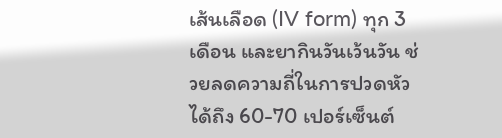เส้นเลือด (IV form) ทุก 3 เดือน และยากินวันเว้นวัน ช่วยลดความถี่ในการปวดหัวได้ถึง 60-70 เปอร์เซ็นต์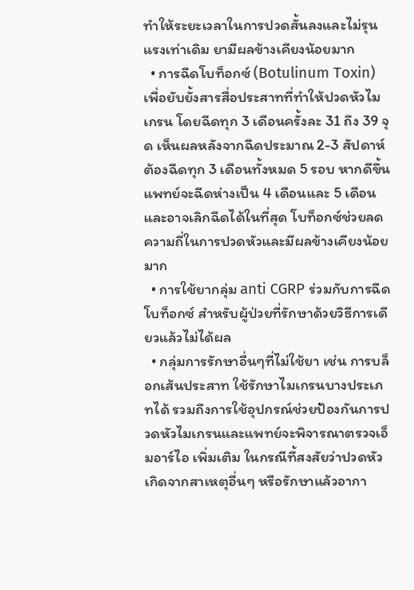ทำให้ระยะเวลาในการปวดสั้นลงและไม่รุนแรงเท่าเดิม ยามีผลข้างเคียงน้อยมาก
  • การฉีดโบท็อกซ์ (Botulinum Toxin) เพื่อยับยั้งสารสื่อประสาทที่ทำให้ปวดหัวไมเกรน โดยฉีดทุก 3 เดือนครั้งละ 31 ถึง 39 จุด เห็นผลหลังจากฉีดประมาณ 2-3 สัปดาห์ ต้องฉีดทุก 3 เดือนทั้งหมด 5 รอบ หากดีขึ้น แพทย์จะฉีดห่างเป็น 4 เดือนและ 5 เดือนและอาจเลิกฉีดได้ในที่สุด โบท็อกซ์ช่วยลดความถี่ในการปวดหัวและมีผลข้างเคียงน้อยมาก
  • การใช้ยากลุ่ม anti CGRP ร่วมกับการฉีดโบท็อกซ์ สำหรับผู้ป่วยที่รักษาด้วยวิธีการเดียวแล้วไม่ได้ผล
  • กลุ่มการรักษาอื่นๆที่ไม่ใช้ยา เช่น การบล็อกเส้นประสาท ใช้รักษาไมเกรนบางประเภทได้ รวมถึงการใช้อุปกรณ์ช่วยป้องกันการปวดหัวไมเกรนและแพทย์จะพิจารณาตรวจเอ็มอาร์ไอ เพิ่มเติม ในกรณีที้สงสัยว่าปวดหัวเกิดจากสาเหตุอื่นๆ หรือรักษาแล้วอากา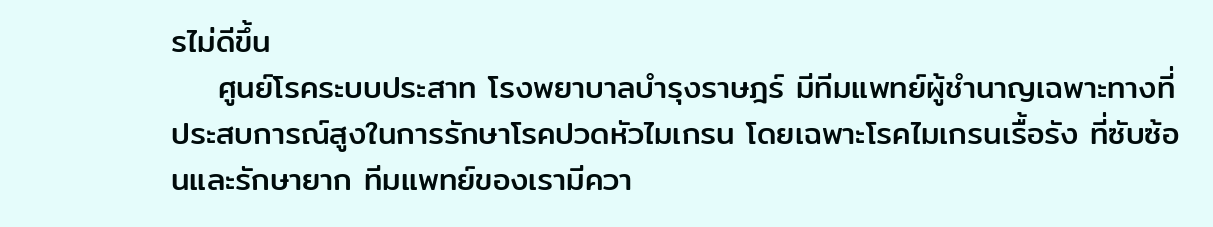รไม่ดีขึ้น
    ศูนย์โรคระบบประสาท โรงพยาบาลบำรุงราษฎร์ มีทีมแพทย์ผู้ชำนาญเฉพาะทางที่ประสบการณ์สูงในการรักษาโรคปวดหัวไมเกรน โดยเฉพาะโรคไมเกรนเรื้อรัง ที่ซับซ้อนและรักษายาก ทีมแพทย์ของเรามีควา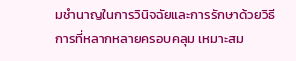มชำนาญในการวินิจฉัยและการรักษาด้วยวิธีการที่หลากหลายครอบคลุม เหมาะสม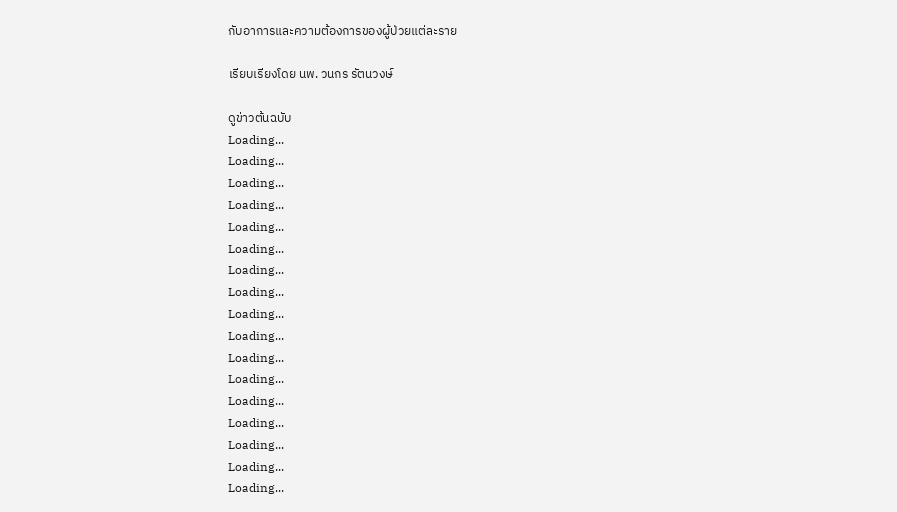กับอาการและความต้องการของผู้ป่วยแต่ละราย

เรียบเรียงโดย นพ. วนกร รัตนวงษ์

ดูข่าวต้นฉบับ
Loading...
Loading...
Loading...
Loading...
Loading...
Loading...
Loading...
Loading...
Loading...
Loading...
Loading...
Loading...
Loading...
Loading...
Loading...
Loading...
Loading...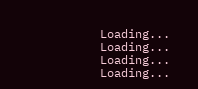Loading...
Loading...
Loading...
Loading...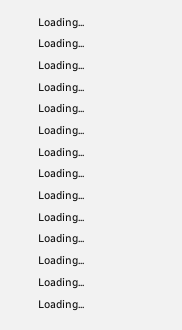Loading...
Loading...
Loading...
Loading...
Loading...
Loading...
Loading...
Loading...
Loading...
Loading...
Loading...
Loading...
Loading...
Loading...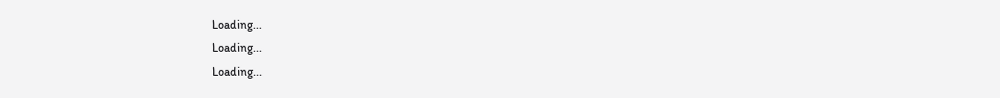Loading...
Loading...
Loading...